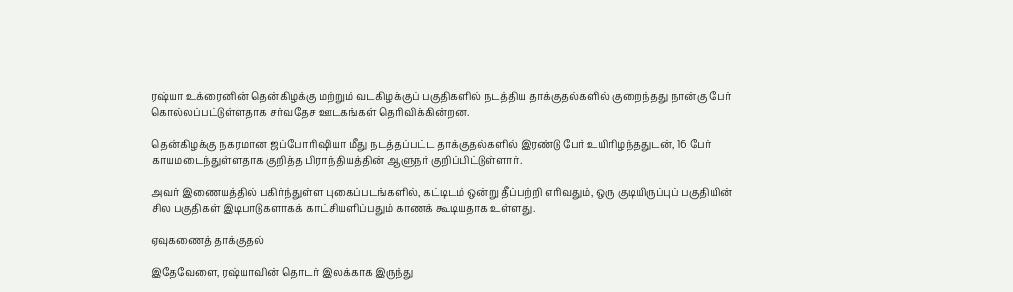ரஷ்யா உக்ரைனின் தென்கிழக்கு மற்றும் வடகிழக்குப் பகுதிகளில் நடத்திய தாக்குதல்களில் குறைந்தது நான்கு பேர் கொல்லப்பட்டுள்ளதாக சர்வதேச ஊடகங்கள் தெரிவிக்கின்றன.

தென்கிழக்கு நகரமான ஜப்போரிஷியா மீது நடத்தப்பட்ட தாக்குதல்களில் இரண்டு பேர் உயிரிழந்ததுடன், 16 பேர் காயமடைந்துள்ளதாக குறித்த பிராந்தியத்தின் ஆளுநர் குறிப்பிட்டுள்ளார்.

அவர் இணையத்தில் பகிர்ந்துள்ள புகைப்படங்களில், கட்டிடம் ஒன்று தீப்பற்றி எரிவதும், ஒரு குடியிருப்புப் பகுதியின் சில பகுதிகள் இடிபாடுகளாகக் காட்சியளிப்பதும் காணக் கூடியதாக உள்ளது.

ஏவுகணைத் தாக்குதல்

இதேவேளை, ரஷ்யாவின் தொடர் இலக்காக இருந்து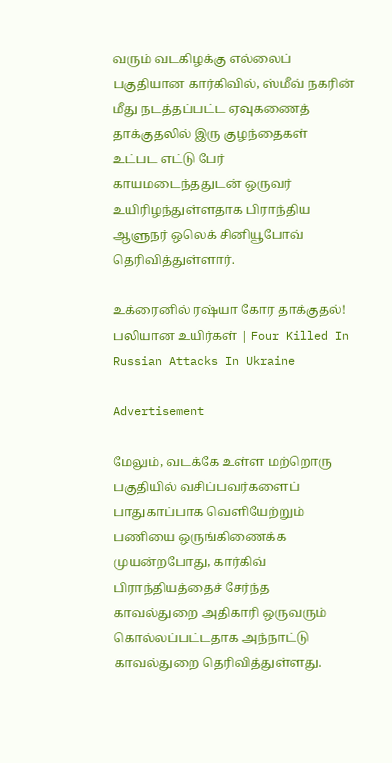வரும் வடகிழக்கு எல்லைப் பகுதியான கார்கிவில், ஸ்மீவ் நகரின் மீது நடத்தப்பட்ட ஏவுகணைத் தாக்குதலில் இரு குழந்தைகள் உட்பட எட்டு பேர் காயமடைந்ததுடன் ஒருவர் உயிரிழந்துள்ளதாக பிராந்திய ஆளுநர் ஒலெக் சினியூபோவ் தெரிவித்துள்ளார்.

உக்ரைனில் ரஷ்யா கோர தாக்குதல்! பலியான உயிர்கள் | Four Killed In Russian Attacks In Ukraine

Advertisement

மேலும், வடக்கே உள்ள மற்றொரு பகுதியில் வசிப்பவர்களைப் பாதுகாப்பாக வெளியேற்றும் பணியை ஒருங்கிணைக்க முயன்றபோது, கார்கிவ் பிராந்தியத்தைச் சேர்ந்த காவல்துறை அதிகாரி ஒருவரும் கொல்லப்பட்டதாக அந்நாட்டு காவல்துறை தெரிவித்துள்ளது.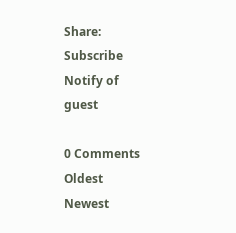Share:
Subscribe
Notify of
guest

0 Comments
Oldest
Newest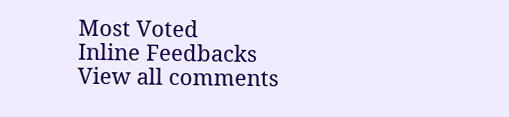Most Voted
Inline Feedbacks
View all comments